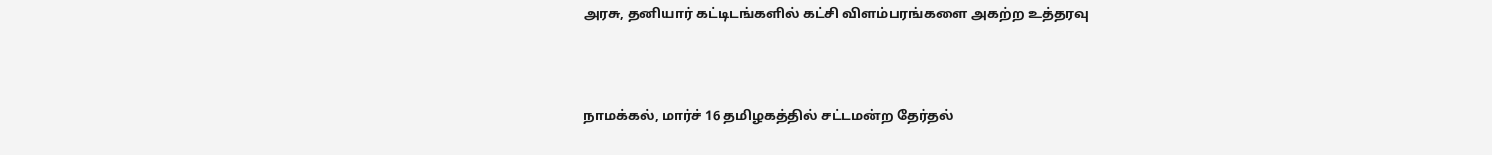அரசு, தனியார் கட்டிடங்களில் கட்சி விளம்பரங்களை அகற்ற உத்தரவு



நாமக்கல், மார்ச் 16 தமிழகத்தில் சட்டமன்ற தேர்தல்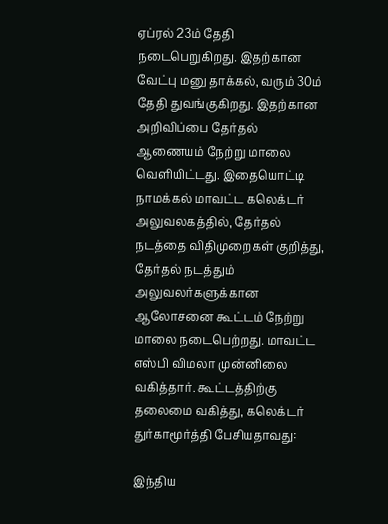ஏப்ரல் 23ம் தேதி நடைபெறுகிறது. இதற்கான வேட்பு மனு தாக்கல், வரும் 30ம் தேதி துவங்குகிறது. இதற்கான அறிவிப்பை தேர்தல் ஆணையம் நேற்று மாலை வெளியிட்டது. இதையொட்டி நாமக்கல் மாவட்ட கலெக்டர் அலுவலகத்தில், தேர்தல் நடத்தை விதிமுறைகள் குறித்து, தேர்தல் நடத்தும் அலுவலர்களுக்கான ஆலோசனை கூட்டம் நேற்று மாலை நடைபெற்றது. மாவட்ட எஸ்பி விமலா முன்னிலை வகித்தார். கூட்டத்திற்கு தலைமை வகித்து, கலெக்டர் துர்காமூர்த்தி பேசியதாவது:

இந்திய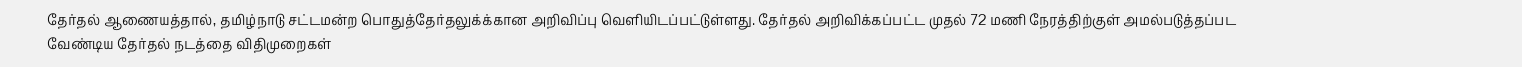தேர்தல் ஆணையத்தால், தமிழ்நாடு சட்டமன்ற பொதுத்தேர்தலுக்க்கான அறிவிப்பு வெளியிடப்பட்டுள்ளது. தேர்தல் அறிவிக்கப்பட்ட முதல் 72 மணி நேரத்திற்குள் அமல்படுத்தப்பட வேண்டிய தேர்தல் நடத்தை விதிமுறைகள்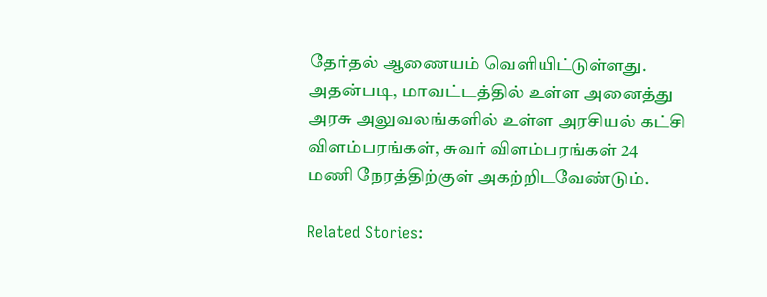தேர்தல் ஆணையம் வெளியிட்டுள்ளது. அதன்படி, மாவட்டத்தில் உள்ள அனைத்து அரசு அலுவலங்களில் உள்ள அரசியல் கட்சி விளம்பரங்கள், சுவர் விளம்பரங்கள் 24 மணி நேரத்திற்குள் அகற்றிடவேண்டும்.

Related Stories: